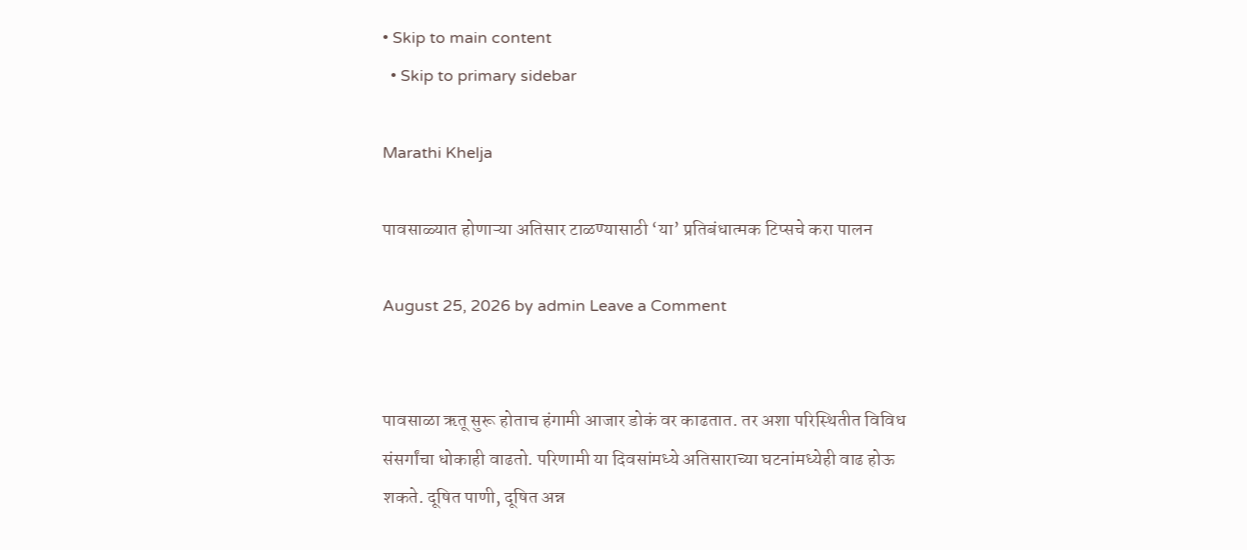• Skip to main content
  • Skip to primary sidebar

Marathi Khelja

पावसाळ्यात होणाऱ्या अतिसार टाळण्यासाठी ‘या’ प्रतिबंधात्मक टिप्सचे करा पालन

August 25, 2026 by admin Leave a Comment


पावसाळा ऋतू सुरू होताच हंगामी आजार डोकं वर काढतात. तर अशा परिस्थितीत विविध संसर्गांचा धोकाही वाढतो. परिणामी या दिवसांमध्ये अतिसाराच्या घटनांमध्येही वाढ होऊ शकते. दूषित पाणी, दूषित अन्न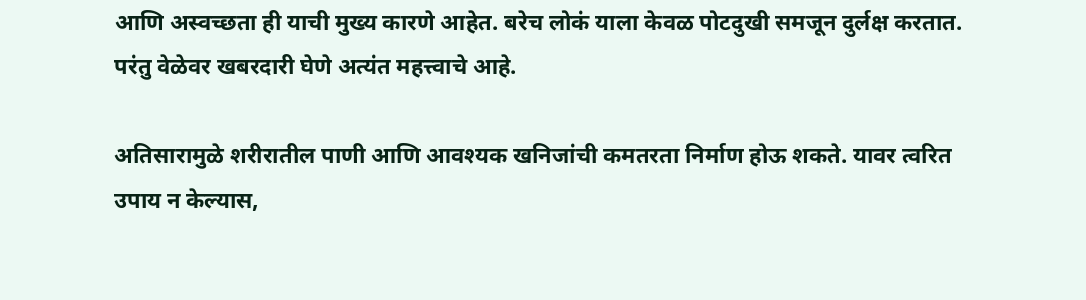आणि अस्वच्छता ही याची मुख्य कारणे आहेत. बरेच लोकं याला केवळ पोटदुखी समजून दुर्लक्ष करतात. परंतु वेळेवर खबरदारी घेणे अत्यंत महत्त्वाचे आहे.

अतिसारामुळे शरीरातील पाणी आणि आवश्यक खनिजांची कमतरता निर्माण होऊ शकते. यावर त्वरित उपाय न केल्यास,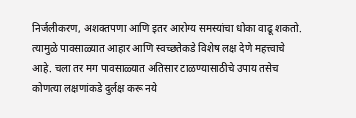निर्जलीकरण, अशक्तपणा आणि इतर आरोग्य समस्यांचा धोका वाढू शकतो. त्यामुळे पावसाळ्यात आहार आणि स्वच्छतेकडे विशेष लक्ष देणे महत्त्वाचे आहे. चला तर मग पावसाळ्यात अतिसार टाळण्यासाठीचे उपाय तसेच कोणत्या लक्षणांकडे दुर्लक्ष करू नये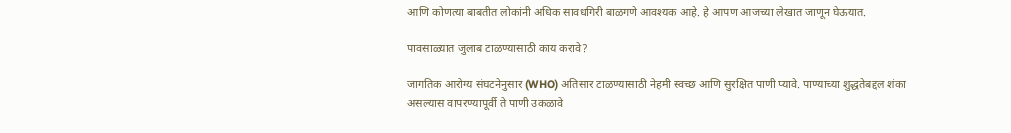आणि कोणत्या बाबतीत लोकांनी अधिक सावधगिरी बाळगणे आवश्यक आहे. हे आपण आजच्या लेखात जाणून घेऊयात.

पावसाळ्यात जुलाब टाळण्यासाठी काय करावे?

जागतिक आरोग्य संघटनेनुसार (WHO) अतिसार टाळण्यासाठी नेहमी स्वच्छ आणि सुरक्षित पाणी प्यावे. पाण्याच्या शुद्धतेबद्दल शंका असल्यास वापरण्यापूर्वी ते पाणी उकळावे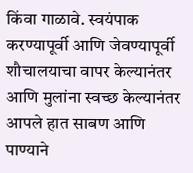किंवा गाळावे. स्वयंपाक करण्यापूर्वी आणि जेवण्यापूर्वी शौचालयाचा वापर केल्यानंतर आणि मुलांना स्वच्छ केल्यानंतर आपले हात साबण आणि पाण्याने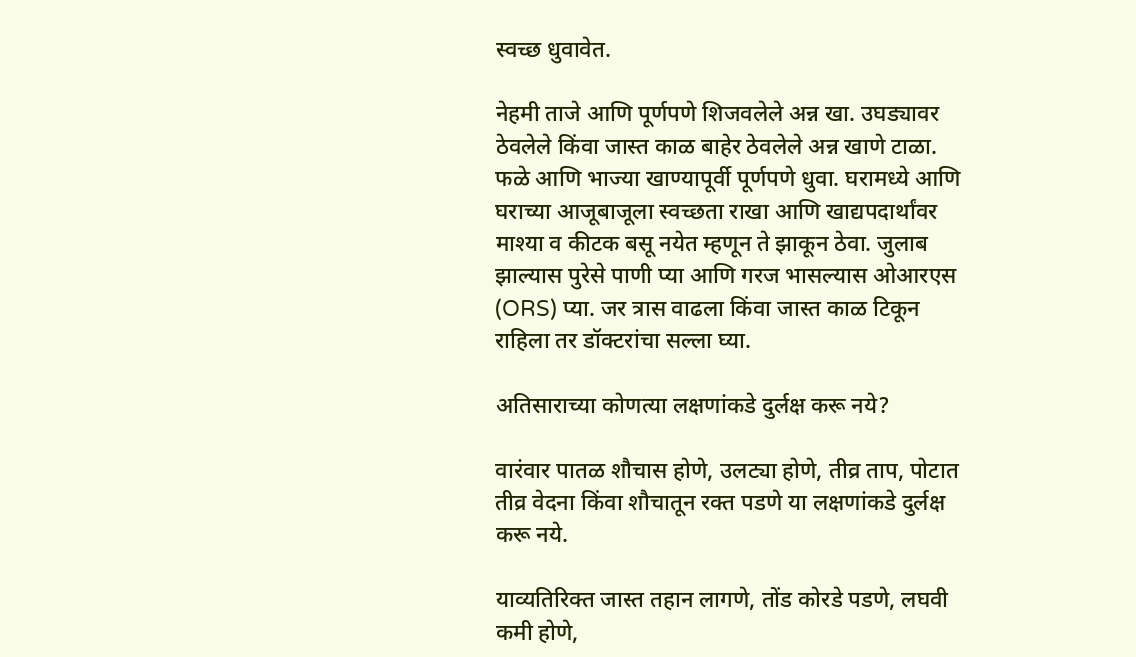स्वच्छ धुवावेत.

नेहमी ताजे आणि पूर्णपणे शिजवलेले अन्न खा. उघड्यावर ठेवलेले किंवा जास्त काळ बाहेर ठेवलेले अन्न खाणे टाळा. फळे आणि भाज्या खाण्यापूर्वी पूर्णपणे धुवा. घरामध्ये आणि घराच्या आजूबाजूला स्वच्छता राखा आणि खाद्यपदार्थांवर माश्या व कीटक बसू नयेत म्हणून ते झाकून ठेवा. जुलाब झाल्यास पुरेसे पाणी प्या आणि गरज भासल्यास ओआरएस (ORS) प्या. जर त्रास वाढला किंवा जास्त काळ टिकून राहिला तर डॉक्टरांचा सल्ला घ्या.

अतिसाराच्या कोणत्या लक्षणांकडे दुर्लक्ष करू नये?

वारंवार पातळ शौचास होणे, उलट्या होणे, तीव्र ताप, पोटात तीव्र वेदना किंवा शौचातून रक्त पडणे या लक्षणांकडे दुर्लक्ष करू नये.

याव्यतिरिक्त जास्त तहान लागणे, तोंड कोरडे पडणे, लघवी कमी होणे,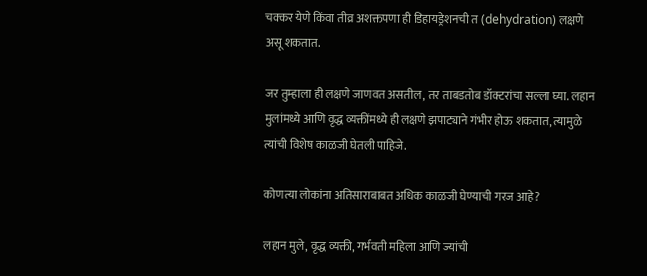चक्कर येणे किंवा तीव्र अशक्तपणा ही डिहायड्रेशनची त (dehydration) लक्षणे असू शकतात.

जर तुम्हाला ही लक्षणे जाणवत असतील, तर ताबडतोब डॉक्टरांचा सल्ला घ्या. लहान मुलांमध्ये आणि वृद्ध व्यक्तींमध्ये ही लक्षणे झपाट्याने गंभीर होऊ शकतात, त्यामुळे त्यांची विशेष काळजी घेतली पाहिजे.

कोणत्या लोकांना अतिसाराबाबत अधिक काळजी घेण्याची गरज आहे?

लहान मुले, वृद्ध व्यक्ती, गर्भवती महिला आणि ज्यांची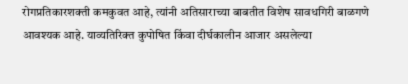रोगप्रतिकारशक्ती कमकुवत आहे, त्यांनी अतिसाराच्या बाबतीत विशेष सावधगिरी बाळगणे आवश्यक आहे. याव्यतिरिक्त कुपोषित किंवा दीर्घकालीन आजार असलेल्या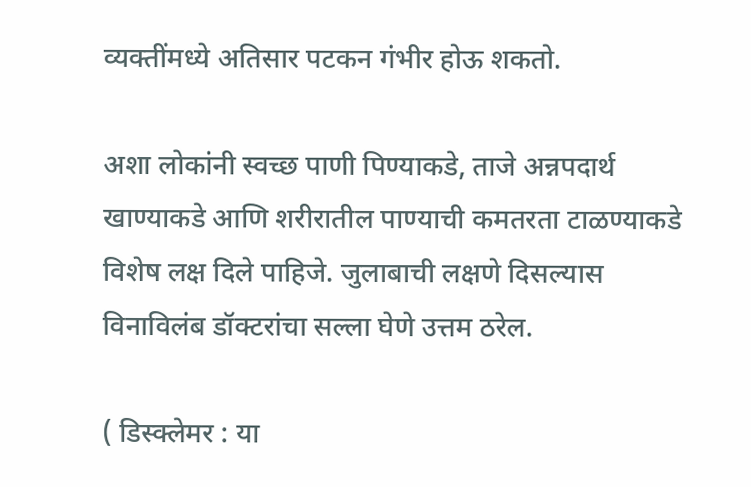व्यक्तींमध्ये अतिसार पटकन गंभीर होऊ शकतो.

अशा लोकांनी स्वच्छ पाणी पिण्याकडे, ताजे अन्नपदार्थ खाण्याकडे आणि शरीरातील पाण्याची कमतरता टाळण्याकडे विशेष लक्ष दिले पाहिजे. जुलाबाची लक्षणे दिसल्यास विनाविलंब डॉक्टरांचा सल्ला घेणे उत्तम ठरेल.

( डिस्क्लेमर : या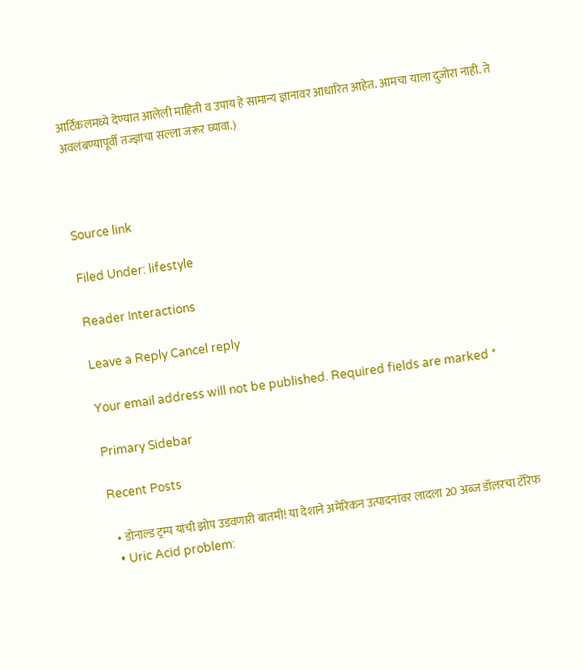आर्टिकलमध्ये देण्यात आलेली माहिती व उपाय हे सामान्य ज्ञानावर आधारित आहेत. आमचा याला दुजोरा नाही. ते अवलंबण्यापूर्वी तज्ज्ञांचा सल्ला जरूर घ्यावा.)



Source link

Filed Under: lifestyle

Reader Interactions

Leave a Reply Cancel reply

Your email address will not be published. Required fields are marked *

Primary Sidebar

Recent Posts

  • डोनाल्ड ट्रम्प यांची झोप उडवणारी बातमी! या देशाने अमेरिकन उत्पादनांवर लादला 20 अब्ज डॉलरचा टॅरिफ
  • Uric Acid problem: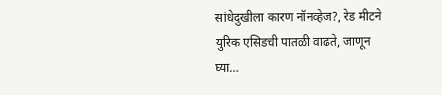सांधेदुखीला कारण नॉनव्हेज?, रेड मीटने युरिक एसिडची पातळी वाढते, जाणून घ्या…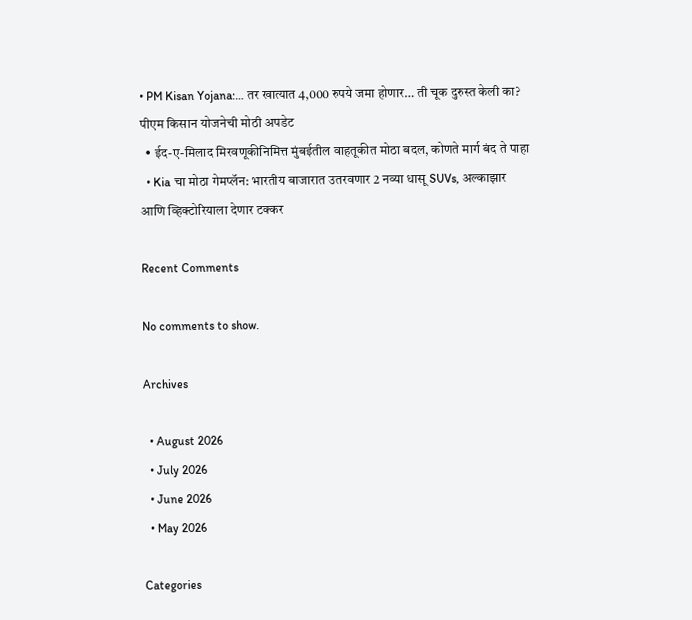• PM Kisan Yojana:… तर खात्यात 4,000 रुपये जमा होणार… ती चूक दुरुस्त केली का? पीएम किसान योजनेची मोठी अपडेट
  • ईद-ए-मिलाद मिरवणूकीनिमित्त मुंबईतील वाहतूकीत मोठा बदल, कोणते मार्ग बंद ते पाहा
  • Kia चा मोठा गेमप्लॅन: भारतीय बाजारात उतरवणार 2 नव्या धासू SUVs, अल्काझार आणि व्हिक्टोरियाला देणार टक्कर

Recent Comments

No comments to show.

Archives

  • August 2026
  • July 2026
  • June 2026
  • May 2026

Categories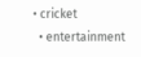• cricket
  • entertainment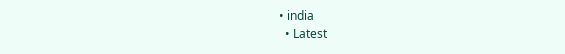• india
  • Latest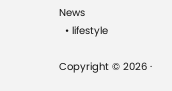News
  • lifestyle

Copyright © 2026 ·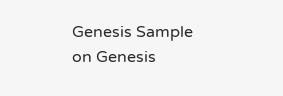Genesis Sample on Genesis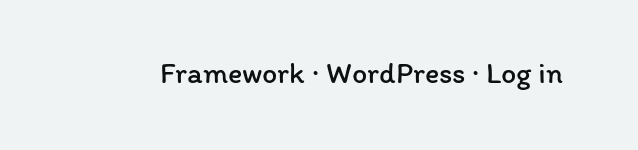Framework · WordPress · Log in